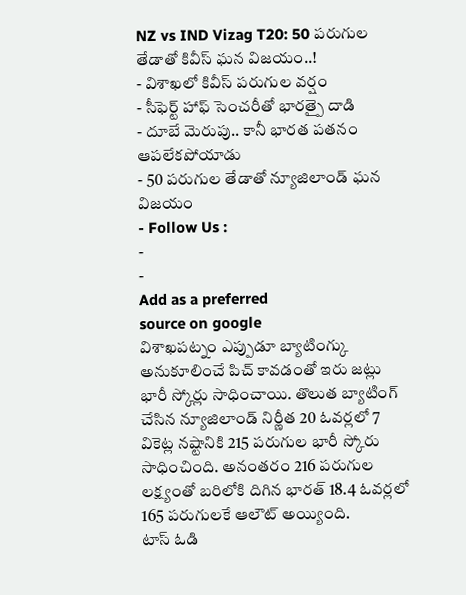NZ vs IND Vizag T20: 50 పరుగుల తేడాతో కివీస్ ఘన విజయం..!
- విశాఖలో కివీస్ పరుగుల వర్షం
- సీఫెర్ట్ హాఫ్ సెంచరీతో భారత్పై దాడి
- దూబే మెరుపు.. కానీ భారత పతనం ఆపలేకపోయాడు
- 50 పరుగుల తేడాతో న్యూజిలాండ్ ఘన విజయం
- Follow Us :
-
-
Add as a preferred
source on google
విశాఖపట్నం ఎప్పుడూ బ్యాటింగ్కు అనుకూలించే పిచ్ కావడంతో ఇరు జట్లు భారీ స్కోర్లు సాధించాయి. తొలుత బ్యాటింగ్ చేసిన న్యూజిలాండ్ నిర్ణీత 20 ఓవర్లలో 7 వికెట్ల నష్టానికి 215 పరుగుల భారీ స్కోరు సాధించింది. అనంతరం 216 పరుగుల లక్ష్యంతో బరిలోకి దిగిన భారత్ 18.4 ఓవర్లలో 165 పరుగులకే ఆలౌట్ అయ్యింది.
టాస్ ఓడి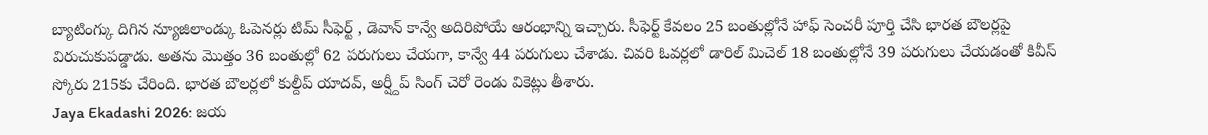బ్యాటింగ్కు దిగిన న్యూజిలాండ్కు ఓపెనర్లు టిమ్ సీఫెర్ట్ , డెవాన్ కాన్వే అదిరిపోయే ఆరంభాన్ని ఇచ్చారు. సీఫెర్ట్ కేవలం 25 బంతుల్లోనే హాఫ్ సెంచరీ పూర్తి చేసి భారత బౌలర్లపై విరుచుకుపడ్డాడు. అతను మొత్తం 36 బంతుల్లో 62 పరుగులు చేయగా, కాన్వే 44 పరుగులు చేశాడు. చివరి ఓవర్లలో డారిల్ మిచెల్ 18 బంతుల్లోనే 39 పరుగులు చేయడంతో కివీస్ స్కోరు 215కు చేరింది. భారత బౌలర్లలో కుల్దీప్ యాదవ్, అర్ష్దీప్ సింగ్ చెరో రెండు వికెట్లు తీశారు.
Jaya Ekadashi 2026: జయ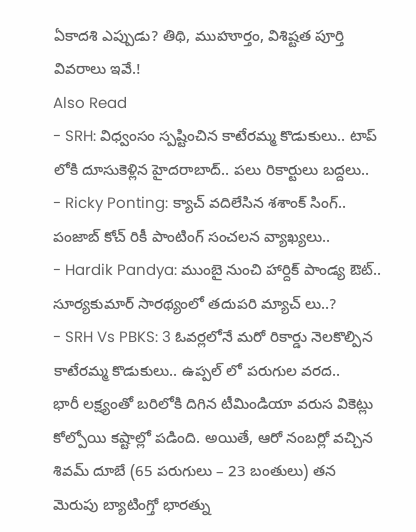ఏకాదశి ఎప్పుడు? తిథి, ముహూర్తం, విశిష్టత పూర్తి వివరాలు ఇవే.!
Also Read
- SRH: విధ్వంసం స్పష్టించిన కాటేరమ్మ కొడుకులు.. టాప్ లోకి దూసుకెళ్లిన హైదరాబాద్.. పలు రికార్టులు బద్దలు..
- Ricky Ponting: క్యాచ్ వదిలేసిన శశాంక్ సింగ్.. పంజాబ్ కోచ్ రికీ పాంటింగ్ సంచలన వ్యాఖ్యలు..
- Hardik Pandya: ముంబై నుంచి హార్దిక్ పాండ్య ఔట్.. సూర్యకుమార్ సారథ్యంలో తదుపరి మ్యాచ్ లు..?
- SRH Vs PBKS: 3 ఓవర్లలోనే మరో రికార్డు నెలకొల్పిన కాటేరమ్మ కొడుకులు.. ఉప్పల్ లో పరుగుల వరద..
భారీ లక్ష్యంతో బరిలోకి దిగిన టీమిండియా వరుస వికెట్లు కోల్పోయి కష్టాల్లో పడింది. అయితే, ఆరో నంబర్లో వచ్చిన శివమ్ దూబే (65 పరుగులు – 23 బంతులు) తన మెరుపు బ్యాటింగ్తో భారత్ను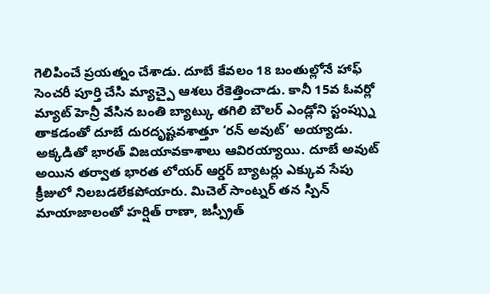గెలిపించే ప్రయత్నం చేశాడు. దూబే కేవలం 18 బంతుల్లోనే హాఫ్ సెంచరీ పూర్తి చేసి మ్యాచ్పై ఆశలు రేకెత్తించాడు. కానీ 15వ ఓవర్లో మ్యాట్ హెన్రీ వేసిన బంతి బ్యాట్కు తగిలి బౌలర్ ఎండ్లోని స్టంప్స్ను తాకడంతో దూబే దురదృష్టవశాత్తూ ‘రన్ అవుట్’ అయ్యాడు. అక్కడితో భారత్ విజయావకాశాలు ఆవిరయ్యాయి. దూబే అవుట్ అయిన తర్వాత భారత లోయర్ ఆర్డర్ బ్యాటర్లు ఎక్కువ సేపు క్రీజులో నిలబడలేకపోయారు. మిచెల్ సాంట్నర్ తన స్పిన్ మాయాజాలంతో హర్షిత్ రాణా, జస్ప్రీత్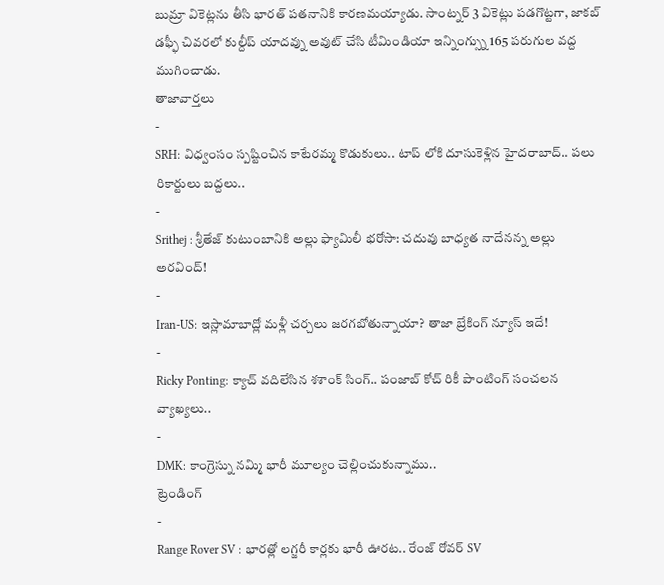బుమ్రా వికెట్లను తీసి భారత్ పతనానికి కారణమయ్యాడు. సాంట్నర్ 3 వికెట్లు పడగొట్టగా, జాకబ్ డఫ్ఫీ చివరలో కుల్దీప్ యాదవ్ను అవుట్ చేసి టీమిండియా ఇన్నింగ్స్ను 165 పరుగుల వద్ద ముగించాడు.
తాజావార్తలు
-
SRH: విధ్వంసం స్పష్టించిన కాటేరమ్మ కొడుకులు.. టాప్ లోకి దూసుకెళ్లిన హైదరాబాద్.. పలు రికార్టులు బద్దలు..
-
Srithej : శ్రీతేజ్ కుటుంబానికి అల్లు ఫ్యామిలీ భరోసా: చదువు బాధ్యత నాదేనన్న అల్లు అరవింద్!
-
Iran-US: ఇస్లామాబాద్లో మళ్లీ చర్చలు జరగబోతున్నాయా? తాజా బ్రేకింగ్ న్యూస్ ఇదే!
-
Ricky Ponting: క్యాచ్ వదిలేసిన శశాంక్ సింగ్.. పంజాబ్ కోచ్ రికీ పాంటింగ్ సంచలన వ్యాఖ్యలు..
-
DMK: కాంగ్రెస్ను నమ్మి భారీ మూల్యం చెల్లించుకున్నాము..
ట్రెండింగ్
-
Range Rover SV : భారత్లో లగ్జరీ కార్లకు భారీ ఊరట.. రేంజ్ రోవర్ SV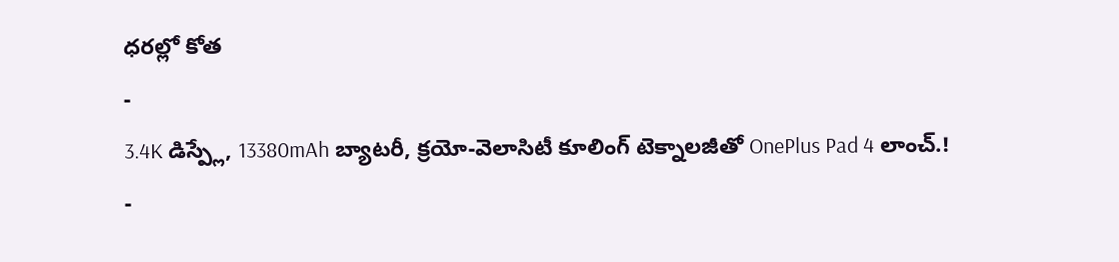ధరల్లో కోత
-
3.4K డిస్ప్లే, 13380mAh బ్యాటరీ, క్రయో-వెలాసిటీ కూలింగ్ టెక్నాలజీతో OnePlus Pad 4 లాంచ్.!
-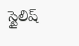స్టైలిష్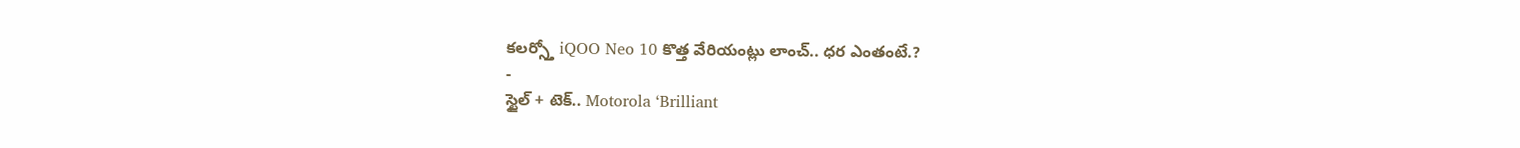కలర్స్తో iQOO Neo 10 కొత్త వేరియంట్లు లాంచ్.. ధర ఎంతంటే.?
-
స్టైల్ + టెక్.. Motorola ‘Brilliant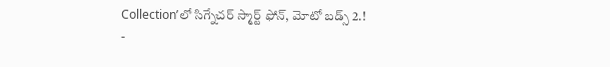Collection’లో సిగ్నేచర్ స్మార్ట్ ఫోన్, మోటో బడ్స్ 2.!
-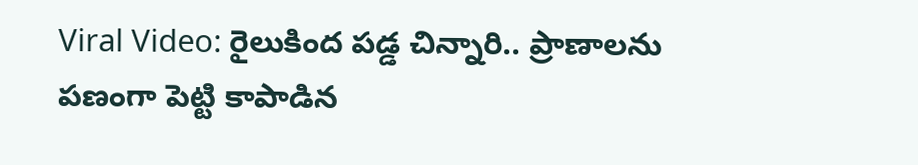Viral Video: రైలుకింద పడ్డ చిన్నారి.. ప్రాణాలను పణంగా పెట్టి కాపాడిన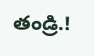తండ్రి.!